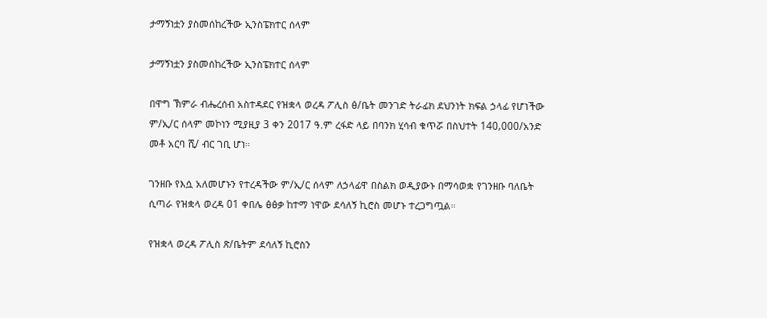ታማኝነቷን ያስመሰከረችው ኢንስፔክተር ሰላም

ታማኝነቷን ያስመሰከረችው ኢንስፔክተር ሰላም

በዋግ ኽምራ ብሔረሰብ አስተዳደር የዝቋላ ወረዳ ፖሊስ ፅ/ቤት መንገድ ትራፊክ ደህንነት ክፍል ኃላፊ የሆነችው ም/ኢ/ር ሰላም መኮነን ሚያዚያ 3 ቀን 2017 ዓ.ም ረፋድ ላይ በባንክ ሂሳብ ቁጥሯ በስህተት 140,000/አንድ መቶ አርባ ሺ/ ብር ገቢ ሆነ።

ገንዘቡ የእሷ አለመሆኑን የተረዳችው ም/ኢ/ር ሰላም ለኃላፊዋ በስልክ ወዲያውኑ በማሳወቋ የገንዘቡ ባለቤት ሲጣራ የዝቋላ ወረዳ 01 ቀበሌ ፅፅቃ ከተማ ነዋው ደሳለኝ ኪሮስ መሆኑ ተረጋግጧል።

የዝቋላ ወረዳ ፖሊስ ጽ/ቤትም ደሳለኝ ኪሮስን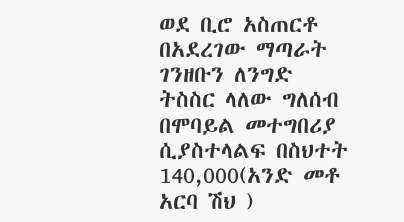ወደ ቢሮ አስጠርቶ በአደረገው ማጣራት ገንዘቡን ለንግድ ትስስር ላለው ግለሰብ በሞባይል መተግበሪያ ሲያስተላልፍ በስህተት 140,000(አንድ መቶ አርባ ሽህ )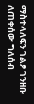ማስተላለፍን ገልፆ ገንዘቡ ለጠቀሰው ግለሰብ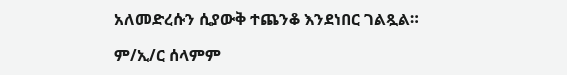አለመድረሱን ሲያውቅ ተጨንቆ እንደነበር ገልጿል።

ም/ኢ/ር ሰላምም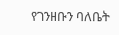የገንዘቡን ባለቤት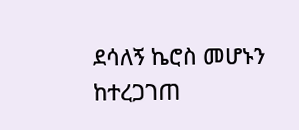ደሳለኝ ኬሮስ መሆኑን ከተረጋገጠ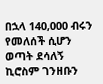በኋላ 140,000 ብሩን የመለሰች ሲሆን ወጣት ደሳለኝ ኪሮስም ገንዘቡን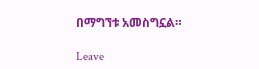በማግኘቱ አመስግኗል።

Leave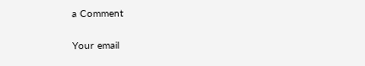a Comment

Your email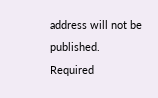address will not be published. Required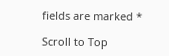fields are marked *

Scroll to Top